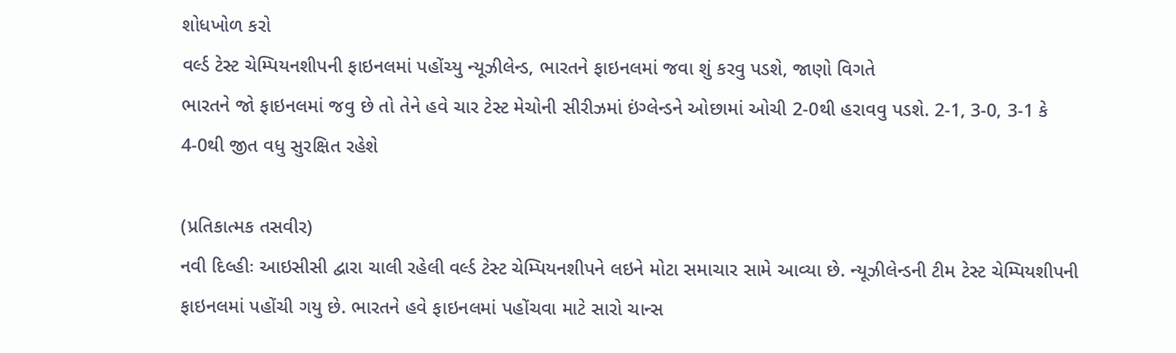શોધખોળ કરો
વર્લ્ડ ટેસ્ટ ચેમ્પિયનશીપની ફાઇનલમાં પહોંચ્યુ ન્યૂઝીલેન્ડ, ભારતને ફાઇનલમાં જવા શું કરવુ પડશે, જાણો વિગતે
ભારતને જો ફાઇનલમાં જવુ છે તો તેને હવે ચાર ટેસ્ટ મેચોની સીરીઝમાં ઇંગ્લેન્ડને ઓછામાં ઓચી 2-0થી હરાવવુ પડશે. 2-1, 3-0, 3-1 કે 4-0થી જીત વધુ સુરક્ષિત રહેશે

(પ્રતિકાત્મક તસવીર)
નવી દિલ્હીઃ આઇસીસી દ્વારા ચાલી રહેલી વર્લ્ડ ટેસ્ટ ચેમ્પિયનશીપને લઇને મોટા સમાચાર સામે આવ્યા છે. ન્યૂઝીલેન્ડની ટીમ ટેસ્ટ ચેમ્પિયશીપની ફાઇનલમાં પહોંચી ગયુ છે. ભારતને હવે ફાઇનલમાં પહોંચવા માટે સારો ચાન્સ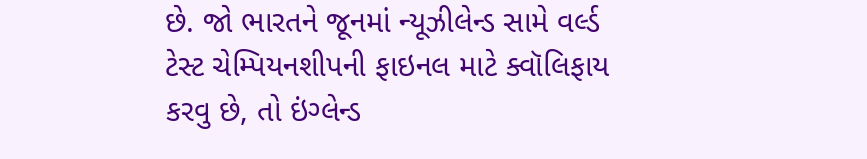છે. જો ભારતને જૂનમાં ન્યૂઝીલેન્ડ સામે વર્લ્ડ ટેસ્ટ ચેમ્પિયનશીપની ફાઇનલ માટે ક્વૉલિફાય કરવુ છે, તો ઇંગ્લેન્ડ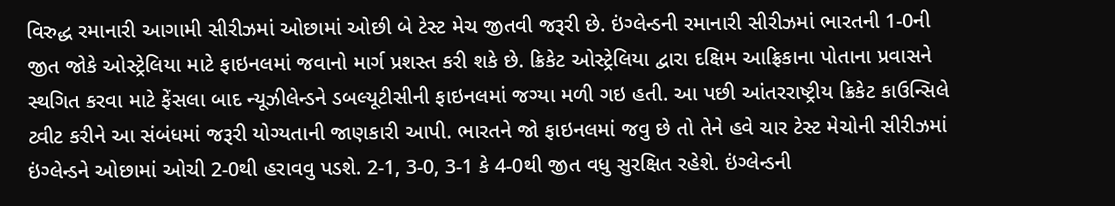વિરુદ્ધ રમાનારી આગામી સીરીઝમાં ઓછામાં ઓછી બે ટેસ્ટ મેચ જીતવી જરૂરી છે. ઇંગ્લેન્ડની રમાનારી સીરીઝમાં ભારતની 1-0ની જીત જોકે ઓસ્ટ્રેલિયા માટે ફાઇનલમાં જવાનો માર્ગ પ્રશસ્ત કરી શકે છે. ક્રિકેટ ઓસ્ટ્રેલિયા દ્વારા દક્ષિમ આફ્રિકાના પોતાના પ્રવાસને સ્થગિત કરવા માટે ફેંસલા બાદ ન્યૂઝીલેન્ડને ડબલ્યૂટીસીની ફાઇનલમાં જગ્યા મળી ગઇ હતી. આ પછી આંતરરાષ્ટ્રીય ક્રિકેટ કાઉન્સિલે ટ્વીટ કરીને આ સંબંધમાં જરૂરી યોગ્યતાની જાણકારી આપી. ભારતને જો ફાઇનલમાં જવુ છે તો તેને હવે ચાર ટેસ્ટ મેચોની સીરીઝમાં ઇંગ્લેન્ડને ઓછામાં ઓચી 2-0થી હરાવવુ પડશે. 2-1, 3-0, 3-1 કે 4-0થી જીત વધુ સુરક્ષિત રહેશે. ઇંગ્લેન્ડની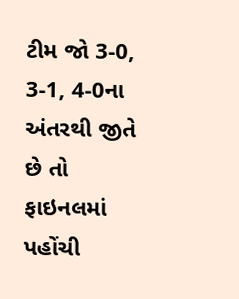ટીમ જો 3-0, 3-1, 4-0ના અંતરથી જીતે છે તો ફાઇનલમાં પહોંચી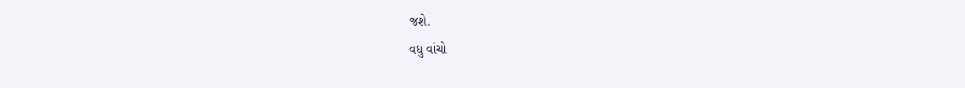જશે.
વધુ વાંચો